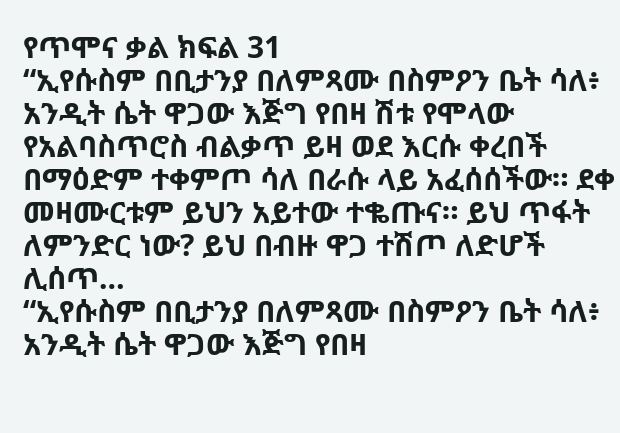የጥሞና ቃል ክፍል 31
“ኢየሱስም በቢታንያ በለምጻሙ በስምዖን ቤት ሳለ፥ አንዲት ሴት ዋጋው እጅግ የበዛ ሽቱ የሞላው የአልባስጥሮስ ብልቃጥ ይዛ ወደ እርሱ ቀረበች በማዕድም ተቀምጦ ሳለ በራሱ ላይ አፈሰሰችው። ደቀ መዛሙርቱም ይህን አይተው ተቈጡና። ይህ ጥፋት ለምንድር ነው? ይህ በብዙ ዋጋ ተሽጦ ለድሆች ሊሰጥ…
“ኢየሱስም በቢታንያ በለምጻሙ በስምዖን ቤት ሳለ፥ አንዲት ሴት ዋጋው እጅግ የበዛ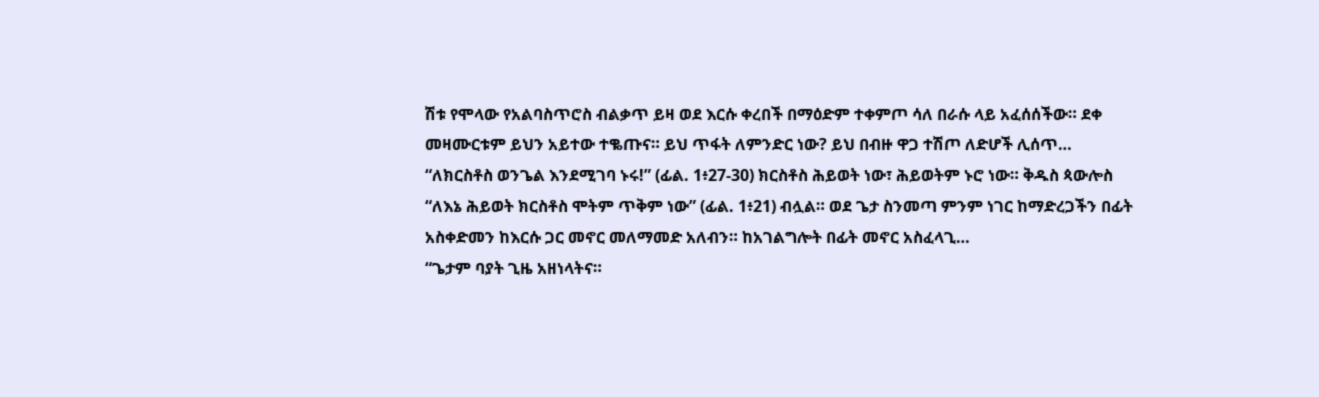ሽቱ የሞላው የአልባስጥሮስ ብልቃጥ ይዛ ወደ እርሱ ቀረበች በማዕድም ተቀምጦ ሳለ በራሱ ላይ አፈሰሰችው። ደቀ መዛሙርቱም ይህን አይተው ተቈጡና። ይህ ጥፋት ለምንድር ነው? ይህ በብዙ ዋጋ ተሽጦ ለድሆች ሊሰጥ…
“ለክርስቶስ ወንጌል እንደሚገባ ኑሩ!” (ፊል. 1፥27-30) ክርስቶስ ሕይወት ነው፣ ሕይወትም ኑሮ ነው። ቅዱስ ጳውሎስ “ለእኔ ሕይወት ክርስቶስ ሞትም ጥቅም ነው” (ፊል. 1፥21) ብሏል። ወደ ጌታ ስንመጣ ምንም ነገር ከማድረጋችን በፊት አስቀድመን ከእርሱ ጋር መኖር መለማመድ አለብን። ከአገልግሎት በፊት መኖር አስፈላጊ…
“ጌታም ባያት ጊዜ አዘነላትና።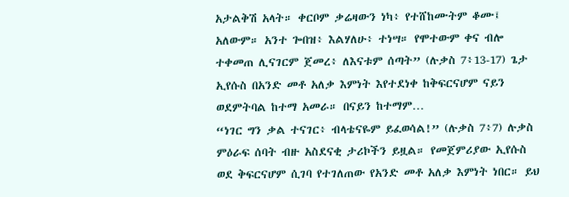አታልቅሽ አላት። ቀርቦም ቃሬዛውን ነካ፥ የተሸከሙትም ቆሙ፤ አለውም። አንተ ጐበዝ፥ እልሃለሁ፥ ተነሣ። የሞተውም ቀና ብሎ ተቀመጠ ሊናገርም ጀመረ፥ ለእናቱም ሰጣት” (ሉቃስ 7፥13-17) ጌታ ኢየሱስ በአንድ መቶ አለቃ እምነት እየተደነቀ ከቅፍርናሆም ናይን ወደምትባል ከተማ አመራ። በናይን ከተማም…
“ነገር ግን ቃል ተናገር፥ ብላቴናዬም ይፈወሳል!” (ሉቃስ 7፥7) ሉቃስ ምዕራፍ ሰባት ብዙ አስደናቂ ታሪኮችን ይዟል። የመጀምሪያው ኢየሱስ ወደ ቅፍርናሆም ሲገባ የተገለጠው የአንድ መቶ አለቃ እምነት ነበር። ይህ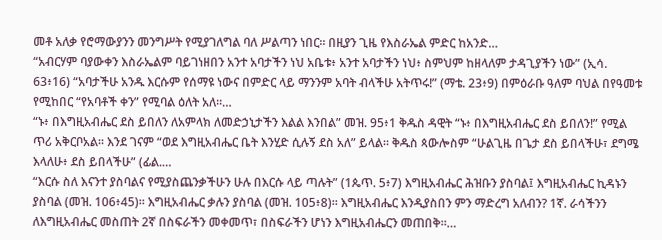መቶ አለቃ የሮማውያንን መንግሥት የሚያገለግል ባለ ሥልጣን ነበር። በዚያን ጊዜ የእስራኤል ምድር ከአንድ…
“አብርሃም ባያውቀን እስራኤልም ባይገነዘበን አንተ አባታችን ነህ አቤቱ፥ አንተ አባታችን ነህ፥ ስምህም ከዘላለም ታዳጊያችን ነው” (ኢሳ. 63፥16) “አባታችሁ አንዱ እርሱም የሰማዩ ነውና በምድር ላይ ማንንም አባት ብላችሁ አትጥሩ!” (ማቴ. 23፥9) በምዕራቡ ዓለም ባህል በየዓመቱ የሚከበር “የአባቶች ቀን” የሚባል ዕለት አለ።…
“ኑ፥ በእግዚአብሔር ደስ ይበለን ለአምላክ ለመድኃኒታችን እልል እንበል” መዝ. 95፥1 ቅዱስ ዳዊት “ኑ፥ በእግዚአብሔር ደስ ይበለን!” የሚል ጥሪ አቅርቦአል። እንደ ገናም “ወደ እግዚአብሔር ቤት እንሂድ ሲሉኝ ደስ አለ” ይላል። ቅዱስ ጳውሎስም “ሁልጊዜ በጌታ ደስ ይበላችሁ፣ ደግሜ እላለሁ፥ ደስ ይበላችሁ” (ፊል.…
“እርሱ ስለ እናንተ ያስባልና የሚያስጨንቃችሁን ሁሉ በእርሱ ላይ ጣሉት” (1ጴጥ. 5፥7) እግዚአብሔር ሕዝቡን ያስባል፤ እግዚአብሔር ኪዳኑን ያስባል (መዝ. 106፥45)። እግዚአብሔር ቃሉን ያስባል (መዝ. 105፥8)። እግዚአብሔር እንዲያስበን ምን ማድረግ አለብን? 1ኛ. ራሳችንን ለእግዚአብሔር መስጠት 2ኛ በስፍራችን መቀመጥ፣ በስፍራችን ሆነን እግዚአብሔርን መጠበቅ።…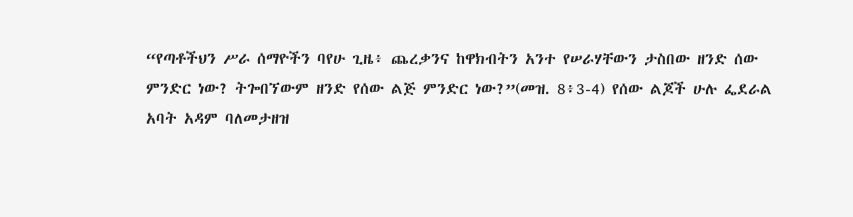“የጣቶችህን ሥራ ሰማዮችን ባየሁ ጊዜ፥ ጨረቃንና ከዋክብትን አንተ የሠራሃቸውን ታስበው ዘንድ ሰው ምንድር ነው? ትጐበኘውም ዘንድ የሰው ልጅ ምንድር ነው?”(መዝ. 8፥3-4) የሰው ልጆች ሁሉ ፌደራል አባት አዳም ባለመታዘዝ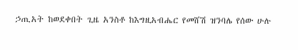ኃጢአት ከወደቀበት ጊዜ አንስቶ ከእግዚአብሔር የመሸሽ ዝንባሌ የሰው ሁሉ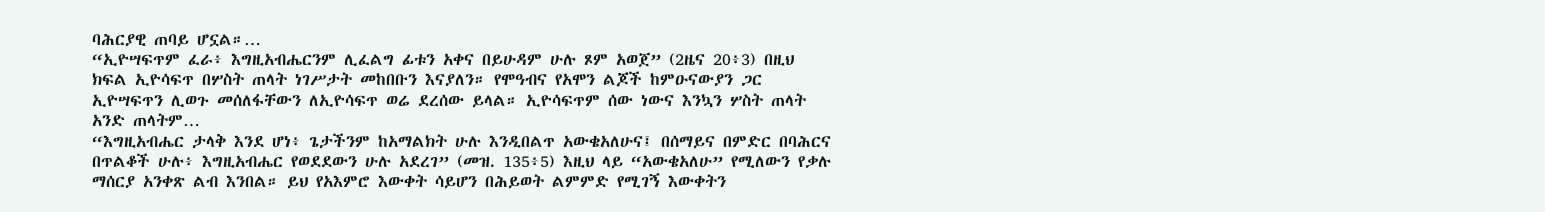ባሕርያዊ ጠባይ ሆኗል።…
“ኢዮሣፍጥም ፈራ፥ እግዚአብሔርንም ሊፈልግ ፊቱን አቀና በይሁዳም ሁሉ ጾም አወጀ” (2ዜና 20፥3) በዚህ ክፍል ኢዮሳፍጥ በሦስት ጠላት ነገሥታት መከበቡን እናያለን። የሞዓብና የአሞን ልጆች ከምዑናውያን ጋር ኢዮሣፍጥን ሊወጉ መሰለፋቸውን ለኢዮሳፍጥ ወሬ ደረሰው ይላል። ኢዮሳፍጥም ሰው ነውና እንኳን ሦስት ጠላት አንድ ጠላትም…
“እግዚአብሔር ታላቅ እንደ ሆነ፥ ጌታችንም ከአማልክት ሁሉ እንዲበልጥ አውቄአለሁና፤ በሰማይና በምድር በባሕርና በጥልቆች ሁሉ፥ እግዚአብሔር የወደደውን ሁሉ አደረገ” (መዝ. 135፥5) እዚህ ላይ “አውቄአለሁ” የሚለውን የቃሉ ማሰርያ አንቀጽ ልብ እንበል። ይህ የአእምሮ እውቀት ሳይሆን በሕይወት ልምምድ የሚገኝ እውቀትን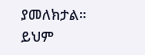ያመለክታል። ይህም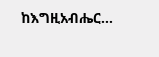ከእግዚአብሔር…